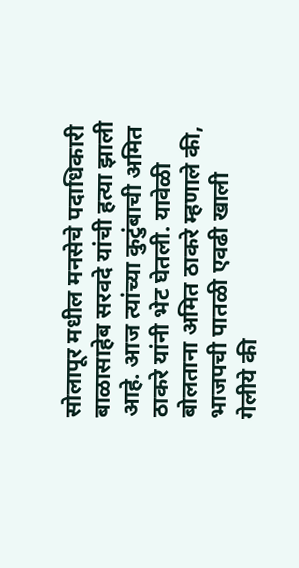सोलापूर मधील मनसेचे पदाधिकारी बाळासाहेब सरवदे यांची हत्या झाली आहे. आज त्यांच्या कुटुंबाची अमित ठाकरे यांनी भेट घेतली. यावेळी बोलताना अमित ठाकरे म्हणाले की, भाजपची पातळी एवढी खाली गेलीये की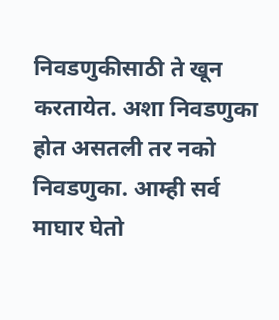निवडणुकीसाठी ते खून करतायेत. अशा निवडणुका होत असतली तर नको निवडणुका. आम्ही सर्व माघार घेतो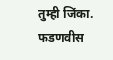तुम्ही जिंका. फडणवीस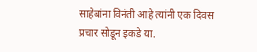साहेबांना विनंती आहे त्यांनी एक दिवस प्रचार सोडून इकडे या.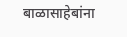बाळासाहेबांना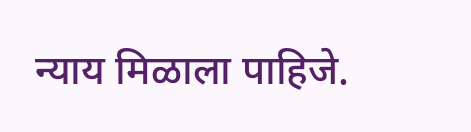न्याय मिळाला पाहिजे.